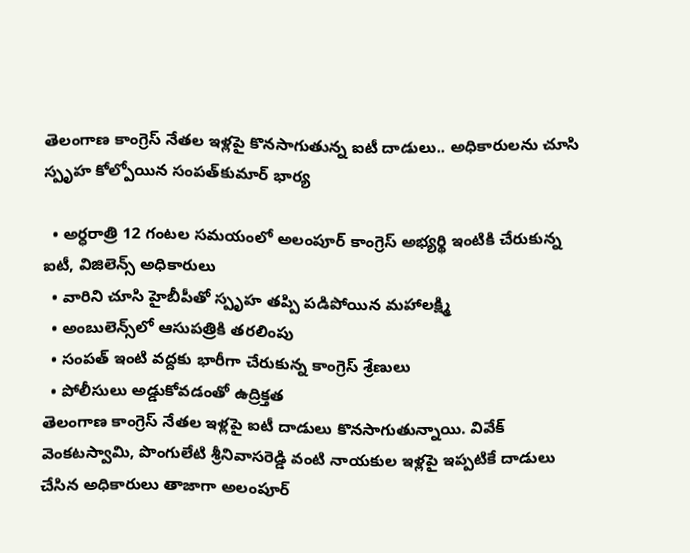తెలంగాణ కాంగ్రెస్ నేతల ఇళ్లపై కొనసాగుతున్న ఐటీ దాడులు.. అధికారులను చూసి స్పృహ కోల్పోయిన సంపత్‌కుమార్ భార్య

  • అర్ధరాత్రి 12 గంటల సమయంలో అలంపూర్ కాంగ్రెస్ అభ్యర్థి ఇంటికి చేరుకున్న ఐటీ, విజిలెన్స్ అధికారులు
  • వారిని చూసి హైబీపీతో స్పృహ తప్పి పడిపోయిన మహాలక్ష్మి
  • అంబులెన్స్‌లో ఆసుపత్రికి తరలింపు
  • సంపత్ ఇంటి వద్దకు భారీగా చేరుకున్న కాంగ్రెస్ శ్రేణులు
  • పోలీసులు అడ్డుకోవడంతో ఉద్రిక్తత
తెలంగాణ కాంగ్రెస్ నేతల ఇళ్లపై ఐటీ దాడులు కొనసాగుతున్నాయి. వివేక్ వెంకటస్వామి, పొంగులేటి శ్రీనివాసరెడ్డి వంటి నాయకుల ఇళ్లపై ఇప్పటికే దాడులు చేసిన అధికారులు తాజాగా అలంపూర్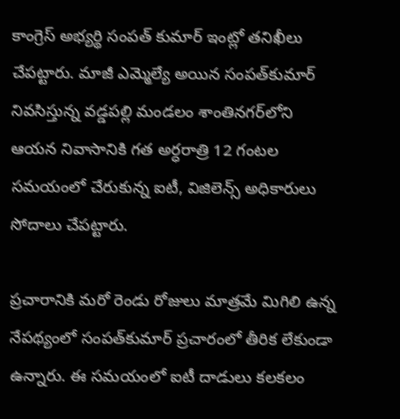కాంగ్రెస్ అభ్యర్థి సంపత్ కుమార్ ఇంట్లో తనిఖీలు చేపట్టారు. మాజీ ఎమ్మెల్యే అయిన సంపత్‌కుమార్ నివసిస్తున్న వడ్డపల్లి మండలం శాంతినగర్‌లోని ఆయన నివాసానికి గత అర్ధరాత్రి 12 గంటల సమయంలో చేరుకున్న ఐటీ, విజిలెన్స్ అధికారులు సోదాలు చేపట్టారు.

ప్రచారానికి మరో రెండు రోజులు మాత్రమే మిగిలి ఉన్న నేపథ్యంలో సంపత్‌కుమార్ ప్రచారంలో తీరిక లేకుండా ఉన్నారు. ఈ సమయంలో ఐటీ దాడులు కలకలం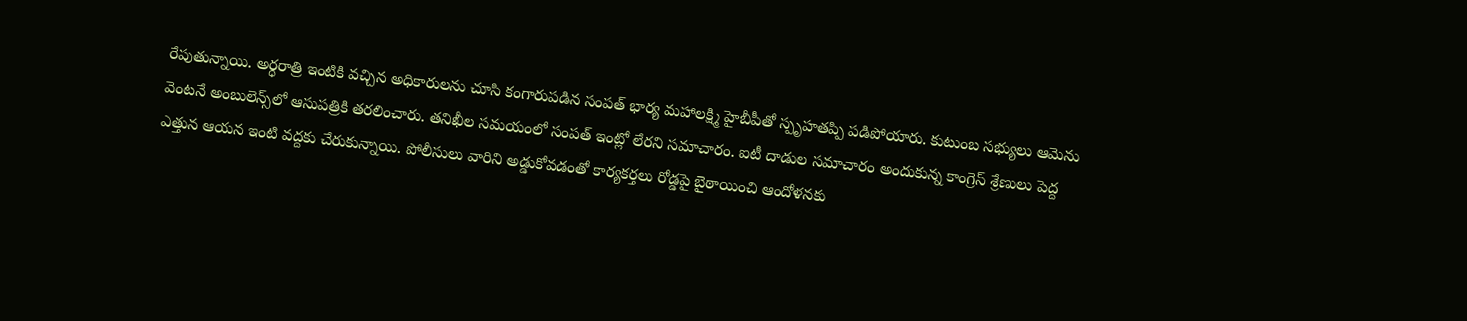రేపుతున్నాయి. అర్ధరాత్రి ఇంటికి వచ్చిన అధికారులను చూసి కంగారుపడిన సంపత్ భార్య మహాలక్ష్మి హైబీపీతో స్పృహతప్పి పడిపోయారు. కుటుంబ సభ్యులు ఆమెను వెంటనే అంబులెన్స్‌లో ఆసుపత్రికి తరలించారు. తనిఖీల సమయంలో సంపత్ ఇంట్లో లేరని సమాచారం. ఐటీ దాడుల సమాచారం అందుకున్న కాంగ్రెస్ శ్రేణులు పెద్ద ఎత్తున ఆయన ఇంటి వద్దకు చేరుకున్నాయి. పోలీసులు వారిని అడ్డుకోవడంతో కార్యకర్తలు రోడ్డపై బైఠాయించి ఆందోళనకు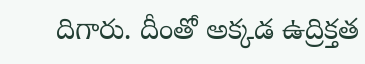దిగారు. దీంతో అక్కడ ఉద్రిక్తత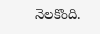నెలకొంది.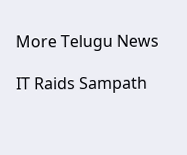More Telugu News

IT Raids Sampath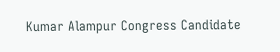Kumar Alampur Congress Candidate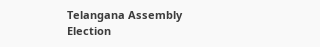Telangana Assembly Election